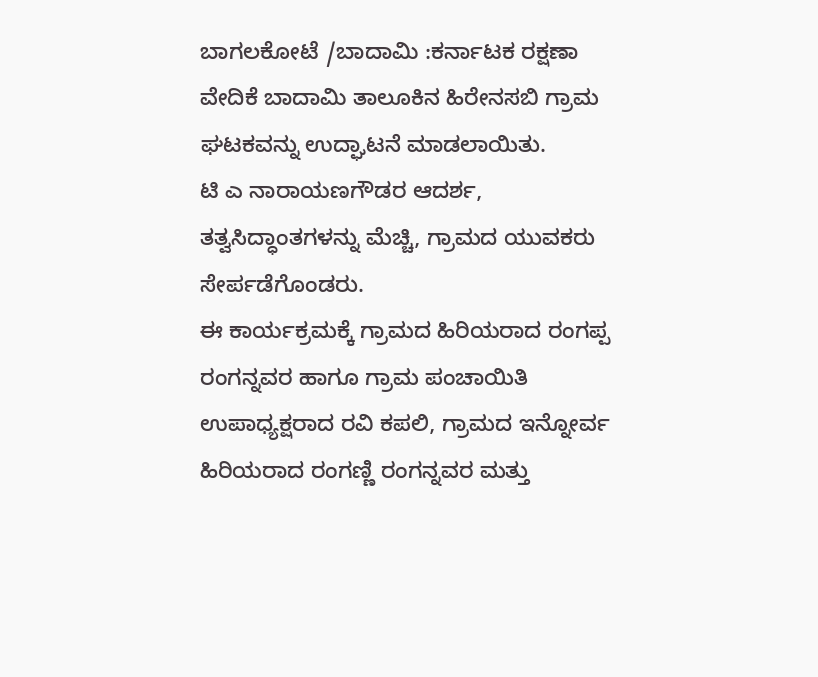ಬಾಗಲಕೋಟೆ /ಬಾದಾಮಿ :ಕರ್ನಾಟಕ ರಕ್ಷಣಾ ವೇದಿಕೆ ಬಾದಾಮಿ ತಾಲೂಕಿನ ಹಿರೇನಸಬಿ ಗ್ರಾಮ ಘಟಕವನ್ನು ಉದ್ಘಾಟನೆ ಮಾಡಲಾಯಿತು.
ಟಿ ಎ ನಾರಾಯಣಗೌಡರ ಆದರ್ಶ, ತತ್ವಸಿದ್ಧಾಂತಗಳನ್ನು ಮೆಚ್ಚಿ, ಗ್ರಾಮದ ಯುವಕರು ಸೇರ್ಪಡೆಗೊಂಡರು.
ಈ ಕಾರ್ಯಕ್ರಮಕ್ಕೆ ಗ್ರಾಮದ ಹಿರಿಯರಾದ ರಂಗಪ್ಪ ರಂಗನ್ನವರ ಹಾಗೂ ಗ್ರಾಮ ಪಂಚಾಯಿತಿ ಉಪಾಧ್ಯಕ್ಷರಾದ ರವಿ ಕಪಲಿ, ಗ್ರಾಮದ ಇನ್ನೋರ್ವ ಹಿರಿಯರಾದ ರಂಗಣ್ಣಿ ರಂಗನ್ನವರ ಮತ್ತು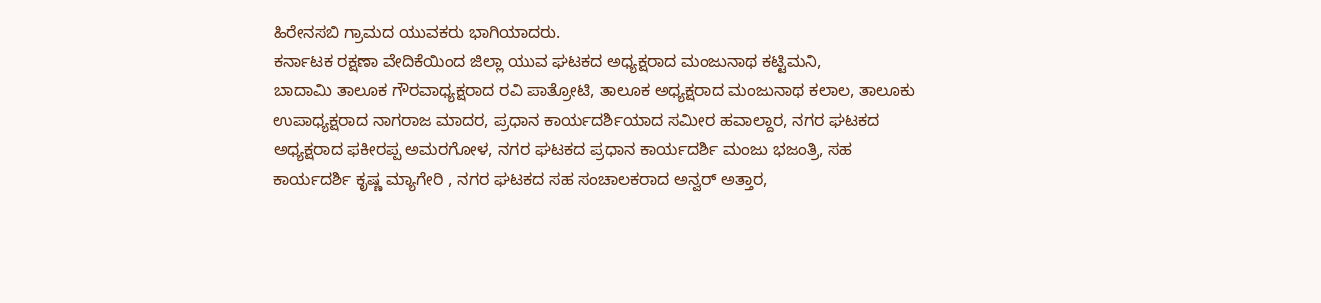ಹಿರೇನಸಬಿ ಗ್ರಾಮದ ಯುವಕರು ಭಾಗಿಯಾದರು.
ಕರ್ನಾಟಕ ರಕ್ಷಣಾ ವೇದಿಕೆಯಿಂದ ಜಿಲ್ಲಾ ಯುವ ಘಟಕದ ಅಧ್ಯಕ್ಷರಾದ ಮಂಜುನಾಥ ಕಟ್ಟಿಮನಿ,
ಬಾದಾಮಿ ತಾಲೂಕ ಗೌರವಾಧ್ಯಕ್ಷರಾದ ರವಿ ಪಾತ್ರೋಟಿ, ತಾಲೂಕ ಅಧ್ಯಕ್ಷರಾದ ಮಂಜುನಾಥ ಕಲಾಲ, ತಾಲೂಕು ಉಪಾಧ್ಯಕ್ಷರಾದ ನಾಗರಾಜ ಮಾದರ, ಪ್ರಧಾನ ಕಾರ್ಯದರ್ಶಿಯಾದ ಸಮೀರ ಹವಾಲ್ದಾರ, ನಗರ ಘಟಕದ ಅಧ್ಯಕ್ಷರಾದ ಫಕೀರಪ್ಪ ಅಮರಗೋಳ, ನಗರ ಘಟಕದ ಪ್ರಧಾನ ಕಾರ್ಯದರ್ಶಿ ಮಂಜು ಭಜಂತ್ರಿ, ಸಹ
ಕಾರ್ಯದರ್ಶಿ ಕೃಷ್ಣ ಮ್ಯಾಗೇರಿ , ನಗರ ಘಟಕದ ಸಹ ಸಂಚಾಲಕರಾದ ಅನ್ವರ್ ಅತ್ತಾರ,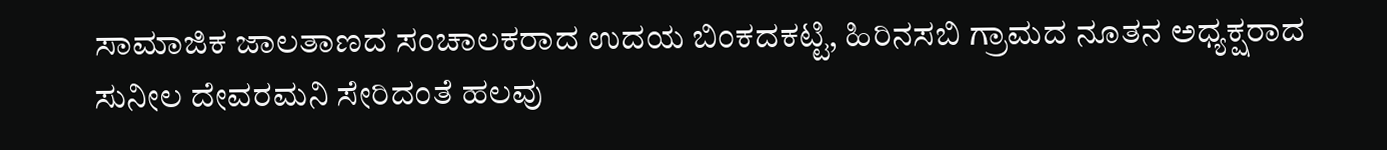ಸಾಮಾಜಿಕ ಜಾಲತಾಣದ ಸಂಚಾಲಕರಾದ ಉದಯ ಬಿಂಕದಕಟ್ಟಿ, ಹಿರಿನಸಬಿ ಗ್ರಾಮದ ನೂತನ ಅಧ್ಯಕ್ಷರಾದ ಸುನೀಲ ದೇವರಮನಿ ಸೇರಿದಂತೆ ಹಲವು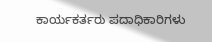ಕಾರ್ಯಕರ್ತರು ಪದಾಧಿಕಾರಿಗಳು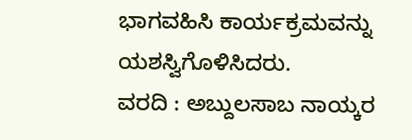ಭಾಗವಹಿಸಿ ಕಾರ್ಯಕ್ರಮವನ್ನು ಯಶಸ್ವಿಗೊಳಿಸಿದರು.
ವರದಿ : ಅಬ್ದುಲಸಾಬ ನಾಯ್ಕರ